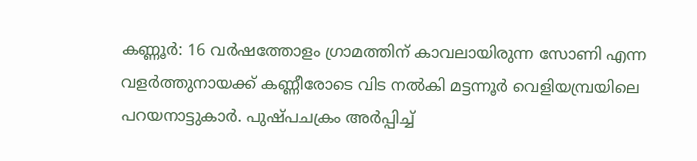കണ്ണൂര്‍: 16 വര്‍ഷത്തോളം ഗ്രാമത്തിന് കാവലായിരുന്ന സോണി എന്ന വളര്‍ത്തുനായക്ക് കണ്ണീരോടെ വിട നല്‍കി മട്ടന്നൂര്‍ വെളിയമ്പ്രയിലെ പറയനാട്ടുകാര്‍. പുഷ്പചക്രം അര്‍പ്പിച്ച്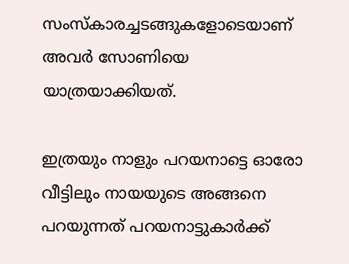സംസ്‌കാരച്ചടങ്ങുകളോടെയാണ് അവര്‍ സോണിയെ യാത്രയാക്കിയത്.

ഇത്രയും നാളും പറയനാട്ടെ ഓരോ വീട്ടിലും നായയുടെ അങ്ങനെ പറയുന്നത് പറയനാട്ടുകാര്‍ക്ക്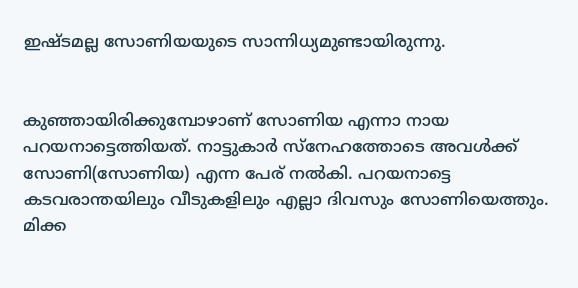ഇഷ്ടമല്ല സോണിയയുടെ സാന്നിധ്യമുണ്ടായിരുന്നു.


കുഞ്ഞായിരിക്കുമ്പോഴാണ് സോണിയ എന്നാ നായ പറയനാട്ടെത്തിയത്. നാട്ടുകാര്‍ സ്നേഹത്തോടെ അവള്‍ക്ക് സോണി(സോണിയ) എന്ന പേര് നല്‍കി. പറയനാട്ടെ കടവരാന്തയിലും വീടുകളിലും എല്ലാ ദിവസും സോണിയെത്തും. മിക്ക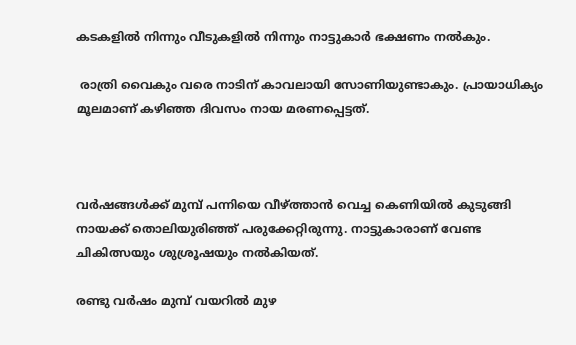കടകളില്‍ നിന്നും വീടുകളില്‍ നിന്നും നാട്ടുകാര്‍ ഭക്ഷണം നല്‍കും.

 രാത്രി വൈകും വരെ നാടിന് കാവലായി സോണിയുണ്ടാകും. പ്രായാധിക്യം മൂലമാണ് കഴിഞ്ഞ ദിവസം നായ മരണപ്പെട്ടത്.



വര്‍ഷങ്ങള്‍ക്ക് മുമ്പ് പന്നിയെ വീഴ്ത്താന്‍ വെച്ച കെണിയില്‍ കുടുങ്ങി നായക്ക് തൊലിയുരിഞ്ഞ് പരുക്കേറ്റിരുന്നു. നാട്ടുകാരാണ് വേണ്ട ചികിത്സയും ശുശ്രൂഷയും നല്‍കിയത്.

രണ്ടു വര്‍ഷം മുമ്പ് വയറില്‍ മുഴ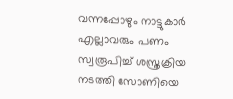വന്നപ്പോഴും നാട്ടുകാര്‍ എല്ലാവരും പണം സ്വരൂപിച്ച് ശസ്ത്രക്രിയ നടത്തി സോണിയെ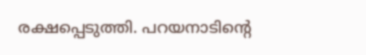രക്ഷപ്പെടുത്തി. പറയനാടിന്റെ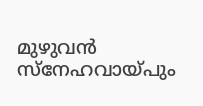മുഴുവന്‍ സ്നേഹവായ്പും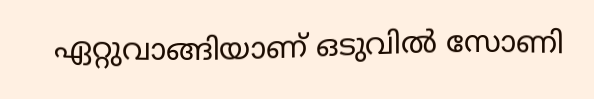ഏറ്റുവാങ്ങിയാണ് ഒടുവില്‍ സോണി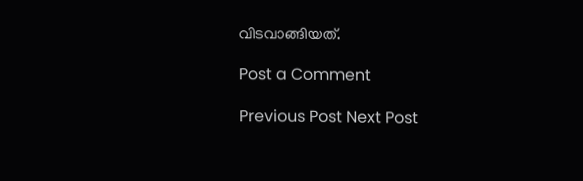വിടവാങ്ങിയത്.

Post a Comment

Previous Post Next Post